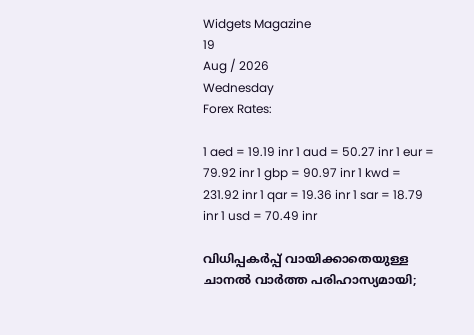Widgets Magazine
19
Aug / 2026
Wednesday
Forex Rates:

1 aed = 19.19 inr 1 aud = 50.27 inr 1 eur = 79.92 inr 1 gbp = 90.97 inr 1 kwd = 231.92 inr 1 qar = 19.36 inr 1 sar = 18.79 inr 1 usd = 70.49 inr

വിധിപ്പകര്‍പ്പ് വായിക്കാതെയുള്ള ചാനല്‍ വാര്‍ത്ത പരിഹാസ്യമായി;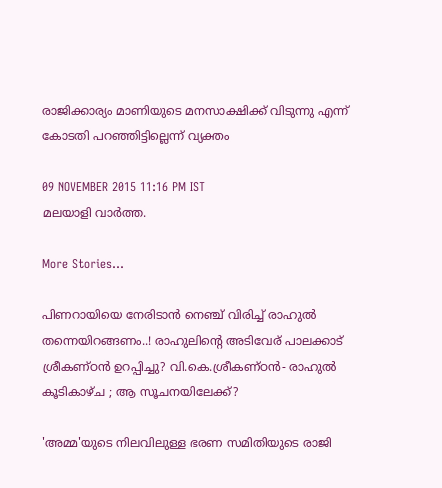രാജിക്കാര്യം മാണിയുടെ മനസാക്ഷിക്ക് വിടുന്നു എന്ന് കോടതി പറഞ്ഞിട്ടില്ലെന്ന് വ്യക്തം

09 NOVEMBER 2015 11:16 PM IST
മലയാളി വാര്‍ത്ത.

More Stories...

പിണറായിയെ നേരിടാൻ നെഞ്ച് വിരിച്ച് രാഹുൽ തന്നെയിറങ്ങണം..! രാഹുലിന്റെ അടിവേര് പാലക്കാട് ശ്രീകണ്ഠൻ ഉറപ്പിച്ചു? വി.കെ.ശ്രീകണ്ഠൻ- രാഹുൽ കൂടികാഴ്ച ; ആ സൂചനയിലേക്ക്?

'അമ്മ'യുടെ നിലവിലുള്ള ഭരണ സമിതിയുടെ രാജി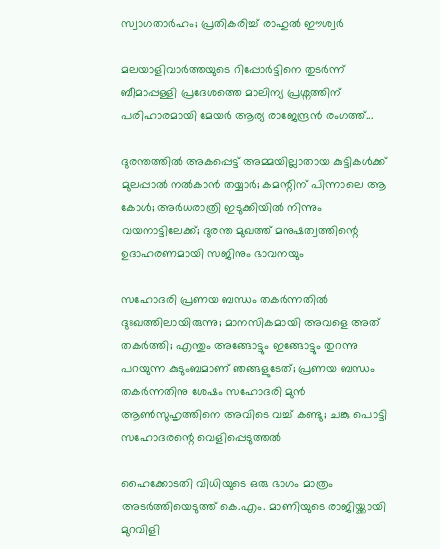സ്വാഗതാർഹം; പ്രതികരിച്ച് രാഹുൽ ഈശ്വർ

മലയാളിവാർത്തയുടെ റിപ്പോർട്ടിനെ തുടർന്ന് ബീമാപ്പള്ളി പ്രദേശത്തെ മാലിന്യ പ്രശ്നത്തിന് പരിഹാരമായി മേയർ ആര്യ രാജേന്ദ്രൻ രംഗത്ത്...

ദുരന്തത്തിൽ അകപ്പെട്ട് അമ്മയില്ലാതായ കുട്ടികൾക്ക് മുലപ്പാൽ നൽകാൻ തയ്യാർ; കമന്റിന് പിന്നാലെ ആ കോൾ; അർധരാത്രി ഇടുക്കിയിൽ നിന്നും വയനാട്ടിലേക്ക്; ദുരന്ത മുഖത്ത് മനുഷത്വത്തിന്റെ ഉദാഹരണമായി സജിനും ഭാവനയും

സഹോദരി പ്രണയ ബന്ധം തകർന്നതിൽ ദുഃഖത്തിലായിരുന്നു; മാനസികമായി അവളെ അത് തകർത്തി; എന്തും അങ്ങോട്ടും ഇങ്ങോട്ടും തുറന്നു പറയുന്ന കുടുംബമാണ് ഞങ്ങളുടേത്; പ്രണയ ബന്ധം തകർന്നതിനു ശേഷം സഹോദരി മുന്‍ ആണ്‍സുഹൃത്തിനെ അവിടെ വച്ച് കണ്ടു; ചങ്കു പൊട്ടി സഹോദരന്റെ വെളിപ്പെടുത്തൽ

ഹൈക്കോടതി വിധിയുടെ ഒരു ഭാഗം മാത്രം അടര്‍ത്തിയെടുത്ത് കെ.എം. മാണിയുടെ രാജിയ്ക്കായി മുറവിളി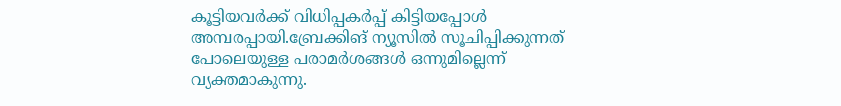കൂട്ടിയവര്‍ക്ക് വിധിപ്പകര്‍പ്പ് കിട്ടിയപ്പോള്‍ അമ്പരപ്പായി.ബ്രേക്കിങ് ന്യൂസില്‍ സൂചിപ്പിക്കുന്നത് പോലെയുള്ള പരാമര്‍ശങ്ങള്‍ ഒന്നുമില്ലെന്ന് വ്യക്തമാകുന്നു.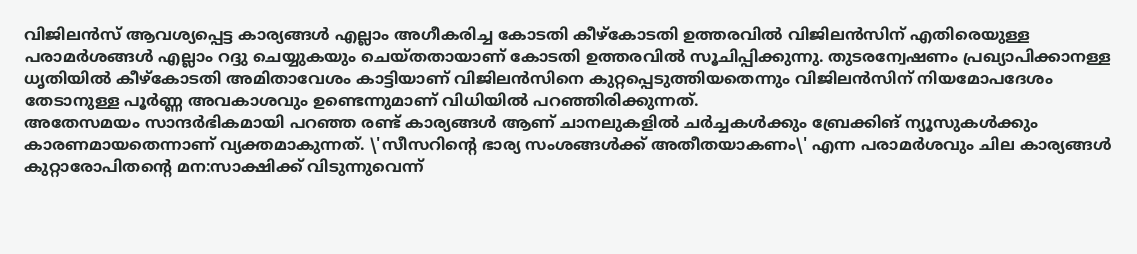വിജിലന്‍സ് ആവശ്യപ്പെട്ട കാര്യങ്ങള്‍ എല്ലാം അഗീകരിച്ച കോടതി കീഴ്‌കോടതി ഉത്തരവില്‍ വിജിലന്‍സിന് എതിരെയുള്ള പരാമര്‍ശങ്ങള്‍ എല്ലാം റദ്ദു ചെയ്യുകയും ചെയ്തതായാണ് കോടതി ഉത്തരവില്‍ സൂചിപ്പിക്കുന്നു. തുടരന്വേഷണം പ്രഖ്യാപിക്കാനള്ള ധൃതിയില്‍ കീഴ്‌കോടതി അമിതാവേശം കാട്ടിയാണ് വിജിലന്‍സിനെ കുറ്റപ്പെടുത്തിയതെന്നും വിജിലന്‍സിന് നിയമോപദേശം തേടാനുള്ള പൂര്‍ണ്ണ അവകാശവും ഉണ്ടെന്നുമാണ് വിധിയില്‍ പറഞ്ഞിരിക്കുന്നത്.
അതേസമയം സാന്ദര്‍ഭികമായി പറഞ്ഞ രണ്ട് കാര്യങ്ങള്‍ ആണ് ചാനലുകളില്‍ ചര്‍ച്ചകള്‍ക്കും ബ്രേക്കിങ് ന്യൂസുകള്‍ക്കും കാരണമായതെന്നാണ് വ്യക്തമാകുന്നത്. \'സീസറിന്റെ ഭാര്യ സംശങ്ങള്‍ക്ക് അതീതയാകണം\' എന്ന പരാമര്‍ശവും ചില കാര്യങ്ങള്‍ കുറ്റാരോപിതന്റെ മന:സാക്ഷിക്ക് വിടുന്നുവെന്ന്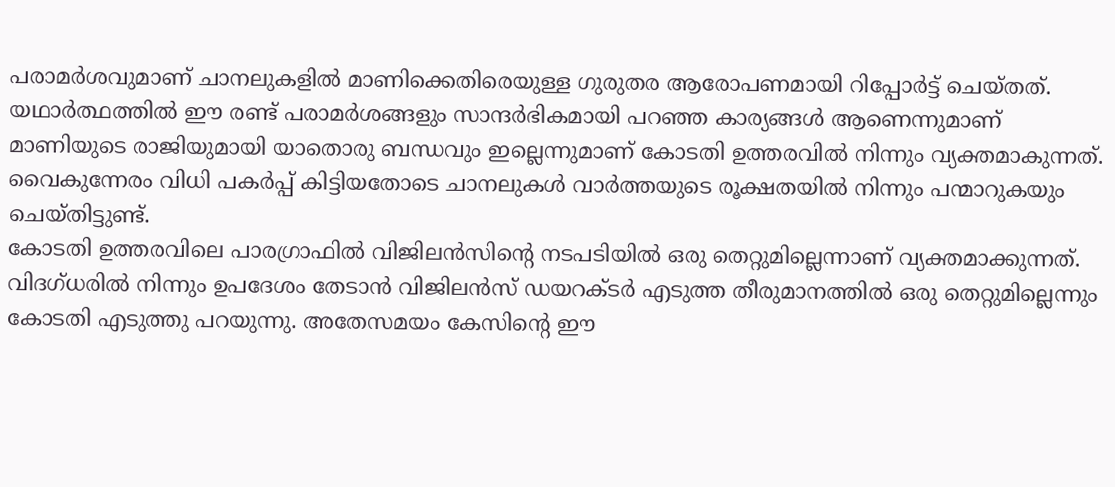പരാമര്‍ശവുമാണ് ചാനലുകളില്‍ മാണിക്കെതിരെയുള്ള ഗുരുതര ആരോപണമായി റിപ്പോര്‍ട്ട് ചെയ്തത്. യഥാര്‍ത്ഥത്തില്‍ ഈ രണ്ട് പരാമര്‍ശങ്ങളും സാന്ദര്‍ഭികമായി പറഞ്ഞ കാര്യങ്ങള്‍ ആണെന്നുമാണ് മാണിയുടെ രാജിയുമായി യാതൊരു ബന്ധവും ഇല്ലെന്നുമാണ് കോടതി ഉത്തരവില്‍ നിന്നും വ്യക്തമാകുന്നത്. വൈകുന്നേരം വിധി പകര്‍പ്പ് കിട്ടിയതോടെ ചാനലുകള്‍ വാര്‍ത്തയുടെ രൂക്ഷതയില്‍ നിന്നും പന്മാറുകയും ചെയ്തിട്ടുണ്ട്.
കോടതി ഉത്തരവിലെ പാരഗ്രാഫില്‍ വിജിലന്‍സിന്റെ നടപടിയില്‍ ഒരു തെറ്റുമില്ലെന്നാണ് വ്യക്തമാക്കുന്നത്. വിദഗ്ധരില്‍ നിന്നും ഉപദേശം തേടാന്‍ വിജിലന്‍സ് ഡയറക്ടര്‍ എടുത്ത തീരുമാനത്തില്‍ ഒരു തെറ്റുമില്ലെന്നും കോടതി എടുത്തു പറയുന്നു. അതേസമയം കേസിന്റെ ഈ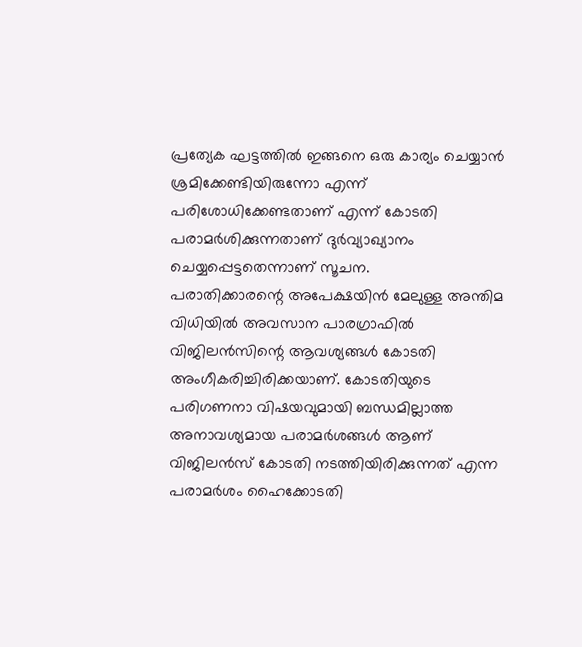പ്രത്യേക ഘട്ടത്തില്‍ ഇങ്ങനെ ഒരു കാര്യം ചെയ്യാന്‍ ശ്രമിക്കേണ്ടിയിരുന്നോ എന്ന് പരിശോധിക്കേണ്ടതാണ് എന്ന് കോടതി പരാമര്‍ശിക്കുന്നതാണ് ദുര്‍വ്യാഖ്യാനം ചെയ്യപ്പെട്ടതെന്നാണ് സൂചന.
പരാതിക്കാരന്റെ അപേക്ഷയിന്‍ മേലുള്ള അന്തിമ വിധിയില്‍ അവസാന പാരഗ്രാഫില്‍ വിജിലന്‍സിന്റെ ആവശ്യങ്ങള്‍ കോടതി അംഗീകരിച്ചിരിക്കയാണ്. കോടതിയുടെ പരിഗണനാ വിഷയവുമായി ബന്ധമില്ലാത്ത അനാവശ്യമായ പരാമര്‍ശങ്ങള്‍ ആണ് വിജിലന്‍സ് കോടതി നടത്തിയിരിക്കുന്നത് എന്ന പരാമര്‍ശം ഹൈക്കോടതി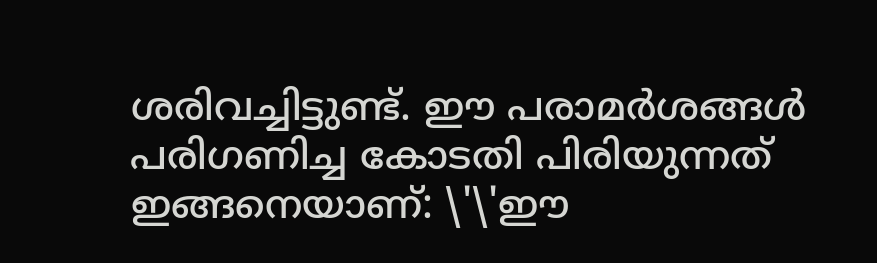ശരിവച്ചിട്ടുണ്ട്. ഈ പരാമര്‍ശങ്ങള്‍ പരിഗണിച്ച കോടതി പിരിയുന്നത് ഇങ്ങനെയാണ്: \'\'ഈ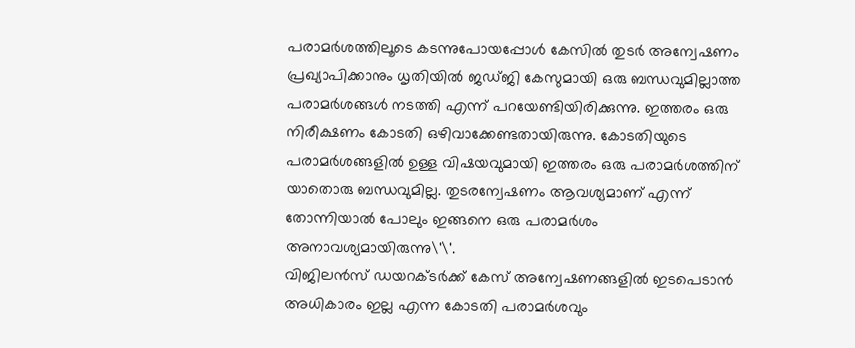പരാമര്‍ശത്തിലൂടെ കടന്നുപോയപ്പോള്‍ കേസില്‍ തുടര്‍ അന്വേഷണം പ്രഖ്യാപിക്കാനും ധൃതിയില്‍ ജഡ്ജി കേസുമായി ഒരു ബന്ധവുമില്ലാത്ത പരാമര്‍ശങ്ങള്‍ നടത്തി എന്ന് പറയേണ്ടിയിരിക്കുന്നു. ഇത്തരം ഒരു നിരീക്ഷണം കോടതി ഒഴിവാക്കേണ്ടതായിരുന്നു. കോടതിയുടെ പരാമര്‍ശങ്ങളില്‍ ഉള്ള വിഷയവുമായി ഇത്തരം ഒരു പരാമര്‍ശത്തിന് യാതൊരു ബന്ധവുമില്ല. തുടരന്വേഷണം ആവശ്യമാണ് എന്ന് തോന്നിയാല്‍ പോലും ഇങ്ങനെ ഒരു പരാമര്‍ശം അനാവശ്യമായിരുന്നു\'\'.
വിജിലന്‍സ് ഡയറക്ടര്‍ക്ക് കേസ് അന്വേഷണങ്ങളില്‍ ഇടപെടാന്‍ അധികാരം ഇല്ല എന്ന കോടതി പരാമര്‍ശവും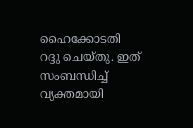ഹൈക്കോടതി റദ്ദു ചെയ്തു. ഇത് സംബന്ധിച്ച് വ്യക്തമായി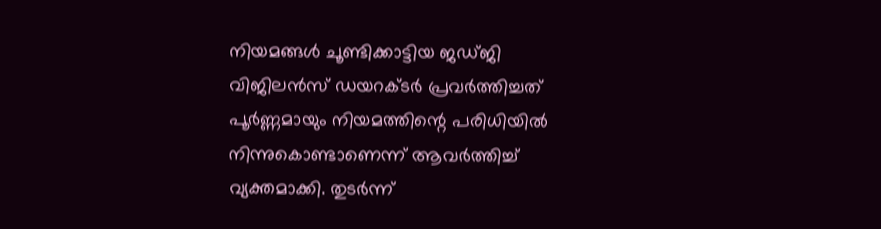നിയമങ്ങള്‍ ചൂണ്ടിക്കാട്ടിയ ജഡ്ജി വിജിലന്‍സ് ഡയറക്ടര്‍ പ്രവര്‍ത്തിച്ചത് പൂര്‍ണ്ണമായും നിയമത്തിന്റെ പരിധിയില്‍ നിന്നുകൊണ്ടാണെന്ന് ആവര്‍ത്തിച്ച് വ്യക്തമാക്കി. തുടര്‍ന്ന്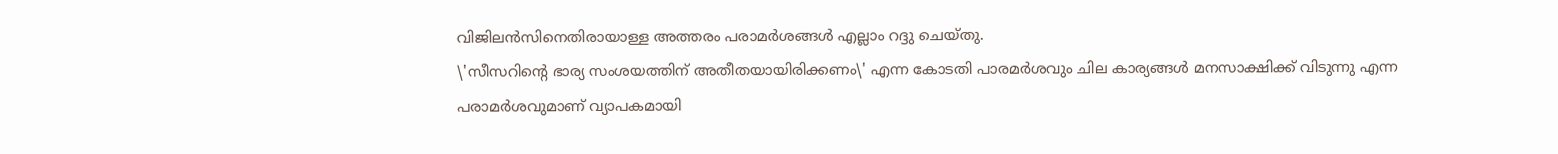വിജിലന്‍സിനെതിരായാള്ള അത്തരം പരാമര്‍ശങ്ങള്‍ എല്ലാം റദ്ദു ചെയ്തു.
\'സീസറിന്റെ ഭാര്യ സംശയത്തിന് അതീതയായിരിക്കണം\' എന്ന കോടതി പാരമര്‍ശവും ചില കാര്യങ്ങള്‍ മനസാക്ഷിക്ക് വിടുന്നു എന്ന പരാമര്‍ശവുമാണ് വ്യാപകമായി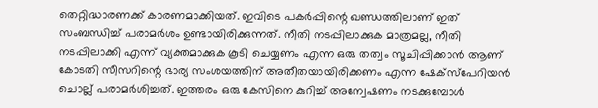തെറ്റിദ്ധാരണക്ക് കാരണമാക്കിയത്. ഇവിടെ പകര്‍പ്പിന്റെ ഖണ്ഡത്തിലാണ് ഇത് സംബന്ധിച്ച് പരാമര്‍ശം ഉണ്ടായിരിക്കുന്നത്. നീതി നടപ്പിലാക്കുക മാത്രമല്ല, നീതി നടപ്പിലാക്കി എന്ന് വ്യക്തമാക്കുക കൂടി ചെയ്യണം എന്ന ഒരു തത്വം സൂചിപ്പിക്കാന്‍ ആണ് കോടതി സീസറിന്റെ ഭാര്യ സംശയത്തിന് അതീതയായിരിക്കണം എന്ന ഷേക്‌സ്‌പേറിയന്‍ ചൊല്ല് പരാമര്‍ശിച്ചത്. ഇത്തരം ഒരു കേസിനെ കുറിച്ച് അന്വേഷണം നടക്കുമ്പോള്‍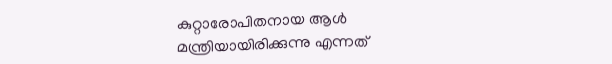കുറ്റാരോപിതനായ ആള്‍ മന്ത്രിയായിരിക്കുന്നു എന്നത്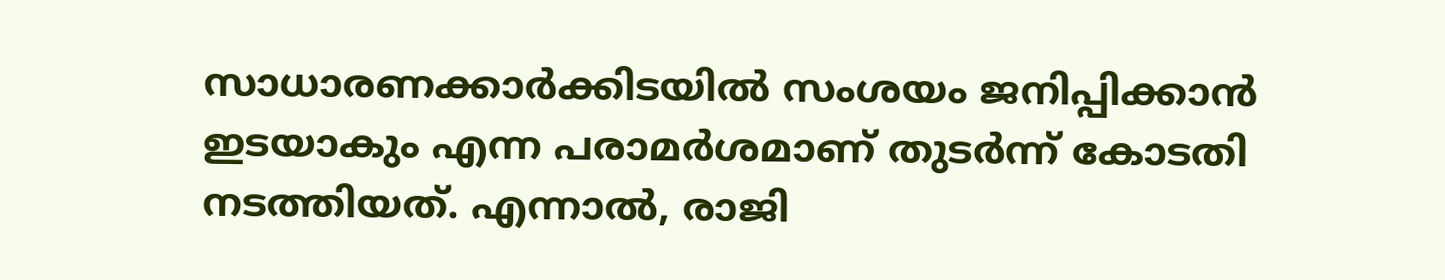സാധാരണക്കാര്‍ക്കിടയില്‍ സംശയം ജനിപ്പിക്കാന്‍ ഇടയാകും എന്ന പരാമര്‍ശമാണ് തുടര്‍ന്ന് കോടതി നടത്തിയത്. എന്നാല്‍, രാജി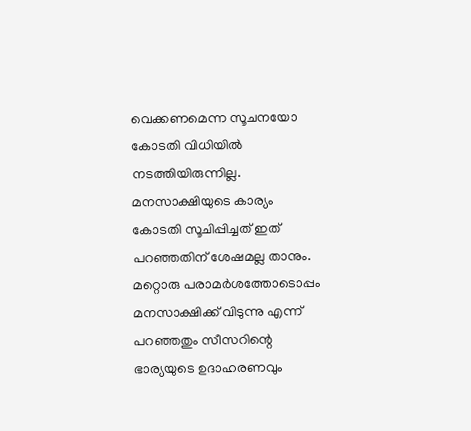വെക്കണമെന്ന സൂചനയോ കോടതി വിധിയില്‍ നടത്തിയിരുന്നില്ല. മനസാക്ഷിയുടെ കാര്യം കോടതി സൂചിപ്പിച്ചത് ഇത് പറഞ്ഞതിന് ശേഷമല്ല താനും. മറ്റൊരു പരാമര്‍ശത്തോടൊപ്പം മനസാക്ഷിക്ക് വിടുന്നു എന്ന് പറഞ്ഞതും സീസറിന്റെ ഭാര്യയുടെ ഉദാഹരണവും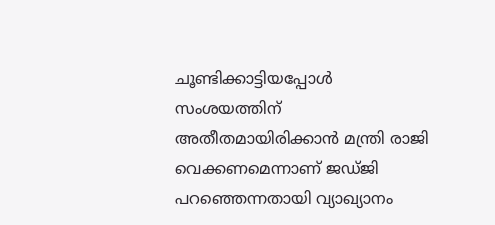ചൂണ്ടിക്കാട്ടിയപ്പോള്‍ സംശയത്തിന് അതീതമായിരിക്കാന്‍ മന്ത്രി രാജി വെക്കണമെന്നാണ് ജഡ്ജി പറഞ്ഞെന്നതായി വ്യാഖ്യാനം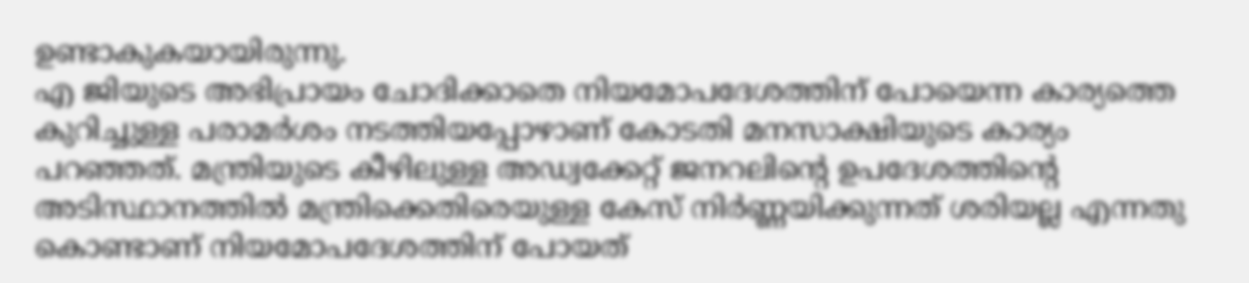ഉണ്ടാകുകയായിരുന്നു.
എ ജിയുടെ അഭിപ്രായം ചോദിക്കാതെ നിയമോപദേശത്തിന് പോയെന്ന കാര്യത്തെ കുറിച്ചുള്ള പരാമര്‍ശം നടത്തിയപ്പോഴാണ് കോടതി മനസാക്ഷിയുടെ കാര്യം പറഞ്ഞത്. മന്ത്രിയുടെ കീഴിലുള്ള അഡ്വക്കേറ്റ് ജനറലിന്റെ ഉപദേശത്തിന്റെ അടിസ്ഥാനത്തില്‍ മന്ത്രിക്കെതിരെയുള്ള കേസ് നിര്‍ണ്ണയിക്കുന്നത് ശരിയല്ല എന്നതു കൊണ്ടാണ് നിയമോപദേശത്തിന് പോയത്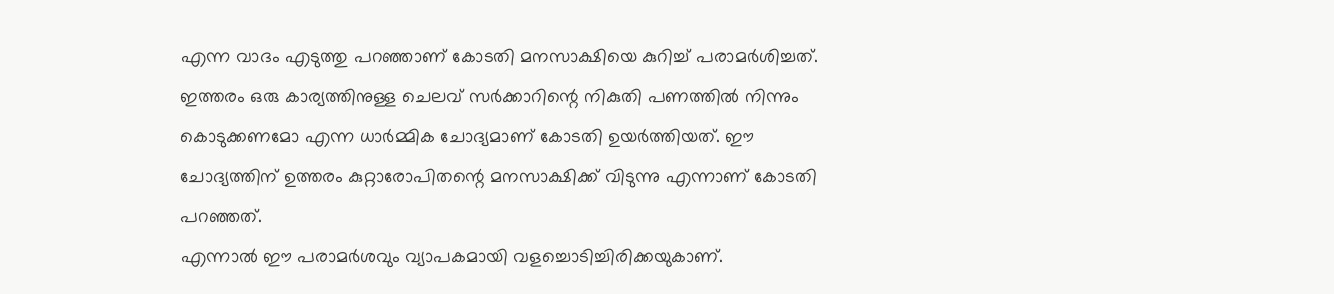എന്ന വാദം എടുത്തു പറഞ്ഞാണ് കോടതി മനസാക്ഷിയെ കുറിച്ച് പരാമര്‍ശിച്ചത്. ഇത്തരം ഒരു കാര്യത്തിനുള്ള ചെലവ് സര്‍ക്കാറിന്റെ നികുതി പണത്തില്‍ നിന്നും കൊടുക്കണമോ എന്ന ധാര്‍മ്മിക ചോദ്യമാണ് കോടതി ഉയര്‍ത്തിയത്. ഈ ചോദ്യത്തിന് ഉത്തരം കുറ്റാരോപിതന്റെ മനസാക്ഷിക്ക് വിടുന്നു എന്നാണ് കോടതി പറഞ്ഞത്.
എന്നാല്‍ ഈ പരാമര്‍ശവും വ്യാപകമായി വളച്ചൊടിച്ചിരിക്കയുകാണ്.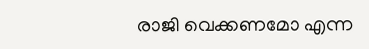രാജി വെക്കണമോ എന്ന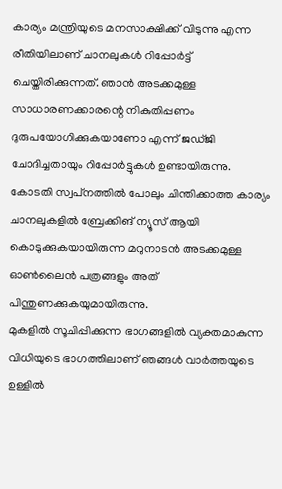കാര്യം മന്ത്രിയുടെ മനസാക്ഷിക്ക് വിടുന്നു എന്ന രീതിയിലാണ് ചാനലുകള്‍ റിപ്പോര്‍ട്ട് ചെയ്തിരിക്കുന്നത്. ഞാന്‍ അടക്കമുള്ള സാധാരണക്കാരന്റെ നികുതിപ്പണം ദുരുപയോഗിക്കുകയാണോ എന്ന് ജഡ്ജി ചോദിച്ചതായും റിപ്പോര്‍ട്ടുകള്‍ ഉണ്ടായിരുന്നു. കോടതി സ്വപ്‌നത്തില്‍ പോലും ചിന്തിക്കാത്ത കാര്യം ചാനലുകളില്‍ ബ്രേക്കിങ് ന്യൂസ് ആയി കൊടുക്കുകയായിരുന്ന മറുനാടന്‍ അടക്കമുള്ള ഓണ്‍ലൈന്‍ പത്രങ്ങളും അത് പിന്തുണക്കുകയുമായിരുന്നു.
മുകളില്‍ സൂചിപ്പിക്കുന്ന ഭാഗങ്ങളില്‍ വ്യക്തമാകുന്ന വിധിയുടെ ഭാഗത്തിലാണ് ഞങ്ങള്‍ വാര്‍ത്തയുടെ ഉള്ളില്‍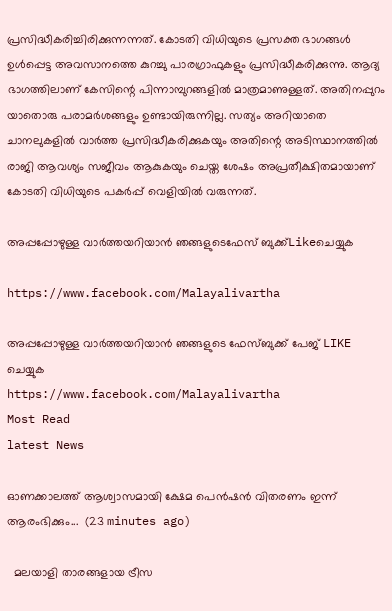പ്രസിദ്ധീകരിച്ചിരിക്കുന്നന്നത്. കോടതി വിധിയുടെ പ്രസക്ത ഭാഗങ്ങള്‍ ഉള്‍പ്പെട്ട അവസാനത്തെ കുറച്ചു പാരഗ്രാഫുകളും പ്രസിദ്ധീകരിക്കുന്നു. ആദ്യ ഭാഗത്തിലാണ് കേസിന്റെ പിന്നാമ്പുറങ്ങളില്‍ മാത്രമാണുള്ളത്. അതിനപ്പുറം യാതൊരു പരാമര്‍ശങ്ങളും ഉണ്ടായിരുന്നില്ല. സത്യം അറിയാതെ ചാനലുകളില്‍ വാര്‍ത്ത പ്രസിദ്ധീകരിക്കുകയും അതിന്റെ അടിസ്ഥാനത്തില്‍ രാജി ആവശ്യം സജീവം ആകുകയും ചെയ്ത ശേഷം അപ്രതീക്ഷിതമായാണ് കോടതി വിധിയുടെ പകര്‍പ്പ് വെളിയില്‍ വരുന്നത്.

അപ്പപ്പോഴുള്ള വാര്‍ത്തയറിയാന്‍ ഞങ്ങളുടെഫേസ്‌ ബുക്ക്‌Likeചെയ്യുക

https://www.facebook.com/Malayalivartha

അപ്പപ്പോഴുള്ള വാര്‍ത്തയറിയാന്‍ ഞങ്ങളുടെ ഫേസ്‌ബുക്ക്‌ പേജ് LIKE ചെയ്യുക
https://www.facebook.com/Malayalivartha
Most Read
latest News

ഓണക്കാലത്ത് ആശ്വാസമായി ക്ഷേമ പെന്‍ഷന്‍ വിതരണം ഇന്ന് ആരംഭിക്കും...  (23 minutes ago)

  മലയാളി താരങ്ങളായ ട്രീസ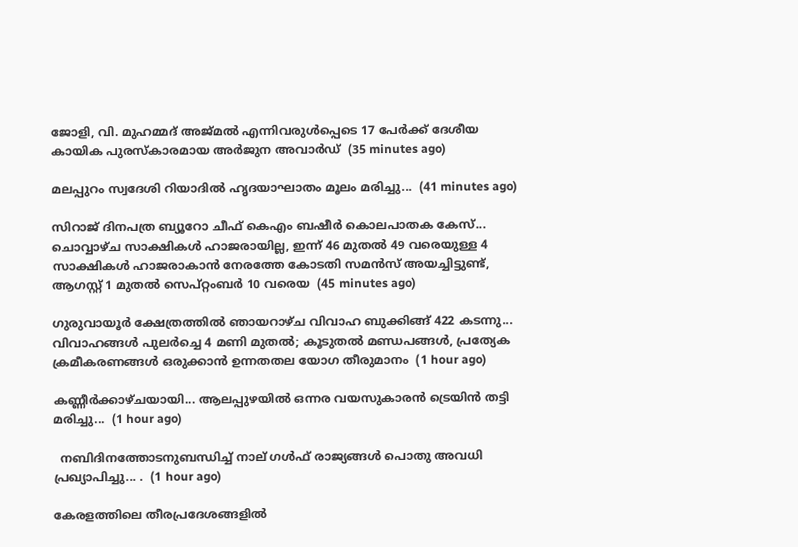ജോളി, വി. മുഹമ്മദ് അജ്മൽ എന്നിവരുൾപ്പെടെ 17 പേർക്ക് ദേശീയ കായിക പുരസ്കാരമായ അർജുന അവാർഡ്  (35 minutes ago)

മലപ്പുറം സ്വദേശി റിയാദിൽ ഹൃദയാഘാതം മൂലം മരിച്ചു...  (41 minutes ago)

സിറാജ് ദിനപത്ര ബ്യൂറോ ചീഫ് കെഎം ബഷീർ കൊലപാതക കേസ്... ചൊവ്വാഴ്ച സാക്ഷികൾ ഹാജരായില്ല, ഇന്ന് 46 മുതൽ 49 വരെയുള്ള 4 സാക്ഷികൾ ഹാജരാകാൻ നേരത്തേ കോടതി സമൻസ് അയച്ചിട്ടുണ്ട്, ആഗസ്റ്റ് 1 മുതൽ സെപ്റ്റംബർ 10 വരെയ  (45 minutes ago)

ഗുരുവായൂര്‍ ക്ഷേത്രത്തില്‍ ഞായറാഴ്ച വിവാഹ ബുക്കിങ്ങ് 422 കടന്നു... വിവാഹങ്ങള്‍ പുലര്‍ച്ചെ 4 മണി മുതല്‍; കൂടുതല്‍ മണ്ഡപങ്ങള്‍, പ്രത്യേക ക്രമീകരണങ്ങള്‍ ഒരുക്കാന്‍ ഉന്നതതല യോഗ തീരുമാനം  (1 hour ago)

കണ്ണീർക്കാഴ്ചയായി... ആലപ്പുഴയിൽ ഒന്നര വയസുകാരൻ ട്രെയിൻ തട്ടി മരിച്ചു...  (1 hour ago)

  നബിദിനത്തോടനുബന്ധിച്ച് നാല് ഗള്‍ഫ് രാജ്യങ്ങള്‍ പൊതു അവധി പ്രഖ്യാപിച്ചു... .  (1 hour ago)

കേരളത്തിലെ തീരപ്രദേശങ്ങളിൽ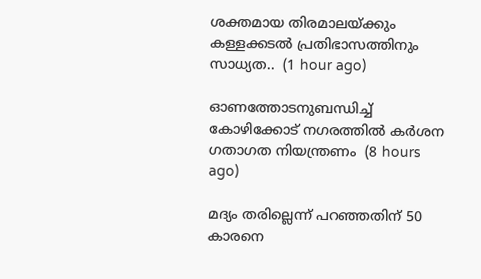ശക്തമായ തിരമാലയ്ക്കും കള്ളക്കടൽ പ്രതിഭാസത്തിനും സാധ്യത..  (1 hour ago)

ഓണത്തോടനുബന്ധിച്ച് കോഴിക്കോട് നഗരത്തില്‍ കര്‍ശന ഗതാഗത നിയന്ത്രണം  (8 hours ago)

മദ്യം തരില്ലെന്ന് പറഞ്ഞതിന് 50 കാരനെ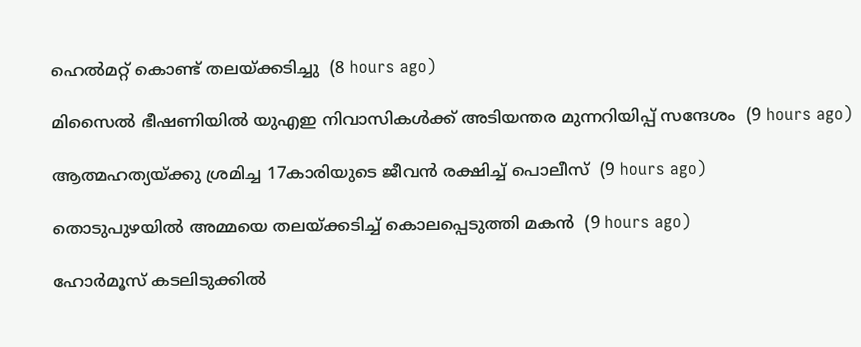ഹെല്‍മറ്റ് കൊണ്ട് തലയ്ക്കടിച്ചു  (8 hours ago)

മിസൈല്‍ ഭീഷണിയില്‍ യുഎഇ നിവാസികള്‍ക്ക് അടിയന്തര മുന്നറിയിപ്പ് സന്ദേശം  (9 hours ago)

ആത്മഹത്യയ്ക്കു ശ്രമിച്ച 17കാരിയുടെ ജീവന്‍ രക്ഷിച്ച് പൊലീസ്  (9 hours ago)

തൊടുപുഴയില്‍ അമ്മയെ തലയ്ക്കടിച്ച് കൊലപ്പെടുത്തി മകന്‍  (9 hours ago)

ഹോര്‍മൂസ് കടലിടുക്കില്‍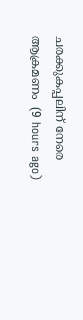ചരക്കുകപ്പലിന് നേരെ ആക്രമണം  (9 hours ago)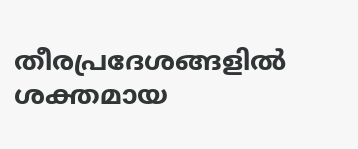തീരപ്രദേശങ്ങളില്‍ ശക്തമായ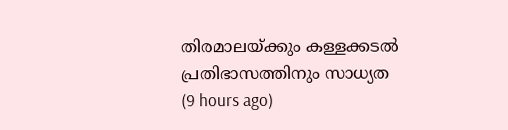തിരമാലയ്ക്കും കള്ളക്കടല്‍ പ്രതിഭാസത്തിനും സാധ്യത  (9 hours ago)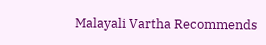Malayali Vartha Recommends